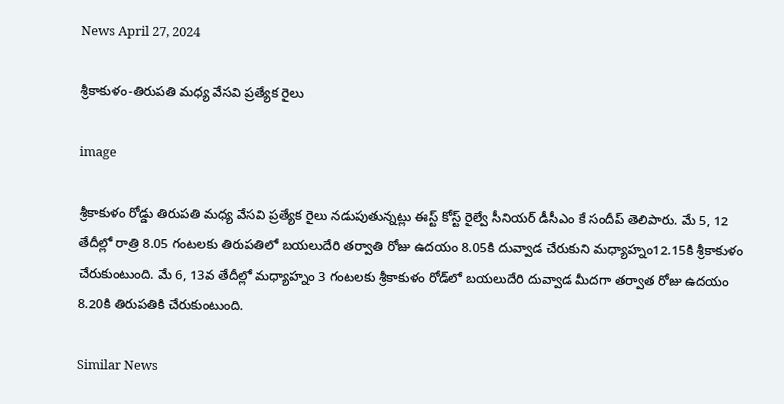News April 27, 2024

శ్రీకాకుళం-తిరుపతి మధ్య వేసవి ప్రత్యేక రైలు

image

శ్రీకాకుళం రోడ్డు తిరుపతి మధ్య వేసవి ప్రత్యేక రైలు నడుపుతున్నట్లు ఈస్ట్ కోస్ట్ రైల్వే సీనియర్ డీసీఎం కే సందీప్ తెలిపారు. మే 5, 12 తేదీల్లో రాత్రి 8.05 గంటలకు తిరుపతిలో బయలుదేరి తర్వాతి రోజు ఉదయం 8.05కి దువ్వాడ చేరుకుని మధ్యాహ్నం12.15కి శ్రీకాకుళం చేరుకుంటుంది. మే 6, 13వ తేదీల్లో మధ్యాహ్నం 3 గంటలకు శ్రీకాకుళం రోడ్‌లో బయలుదేరి దువ్వాడ మీదగా తర్వాత రోజు ఉదయం 8.20కి తిరుపతికి చేరుకుంటుంది.

Similar News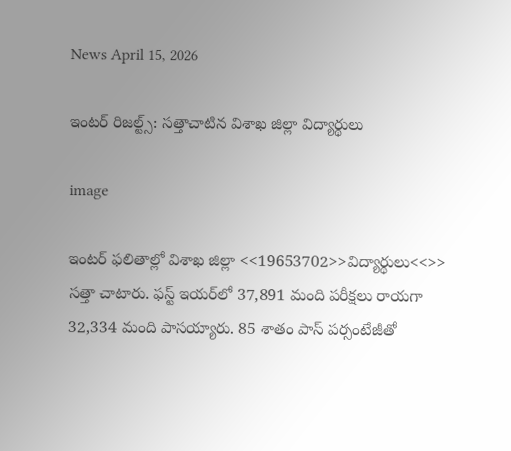News April 15, 2026

ఇంటర్ రిజల్ట్స్: సత్తాచాటిన విశాఖ జిల్లా విద్యార్థులు

image

ఇంటర్ ఫలితాల్లో విశాఖ జిల్లా <<19653702>>విద్యార్థులు<<>> సత్తా చాటారు. ఫస్ట్ ఇయర్‌లో 37,891 మంది పరీక్షలు రాయగా 32,334 మంది పాసయ్యారు. 85 శాతం పాస్ పర్సంటేజీతో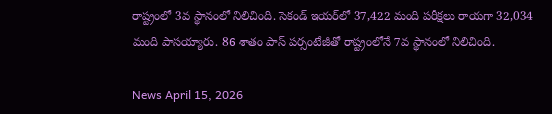రాష్ట్రంలో 3వ స్థానంలో నిలిచింది. సెకండ్ ఇయర్‌లో 37,422 మంది పరీక్షలు రాయగా 32,034 మంది పాసయ్యారు. 86 శాతం పాస్ పర్సంటేజీతో రాష్ట్రంలోనే 7వ స్థానంలో నిలిచింది.

News April 15, 2026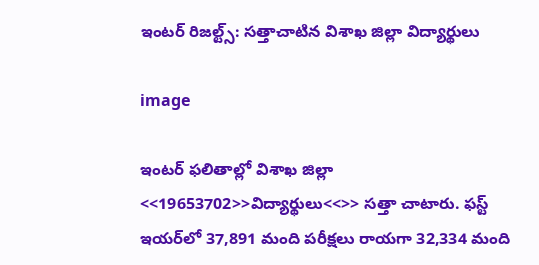ఇంటర్ రిజల్ట్స్: సత్తాచాటిన విశాఖ జిల్లా విద్యార్థులు

image

ఇంటర్ ఫలితాల్లో విశాఖ జిల్లా <<19653702>>విద్యార్థులు<<>> సత్తా చాటారు. ఫస్ట్ ఇయర్‌లో 37,891 మంది పరీక్షలు రాయగా 32,334 మంది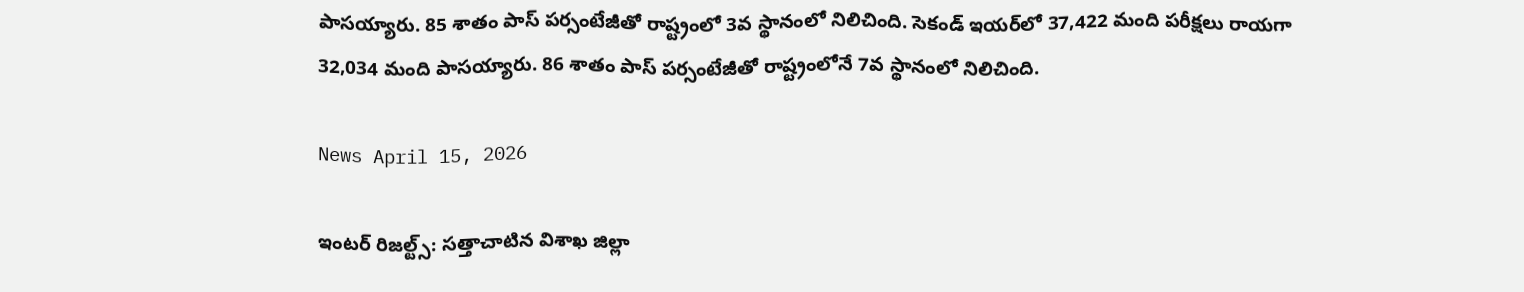పాసయ్యారు. 85 శాతం పాస్ పర్సంటేజీతో రాష్ట్రంలో 3వ స్థానంలో నిలిచింది. సెకండ్ ఇయర్‌లో 37,422 మంది పరీక్షలు రాయగా 32,034 మంది పాసయ్యారు. 86 శాతం పాస్ పర్సంటేజీతో రాష్ట్రంలోనే 7వ స్థానంలో నిలిచింది.

News April 15, 2026

ఇంటర్ రిజల్ట్స్: సత్తాచాటిన విశాఖ జిల్లా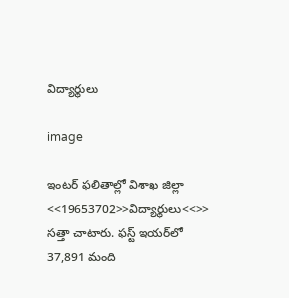విద్యార్థులు

image

ఇంటర్ ఫలితాల్లో విశాఖ జిల్లా <<19653702>>విద్యార్థులు<<>> సత్తా చాటారు. ఫస్ట్ ఇయర్‌లో 37,891 మంది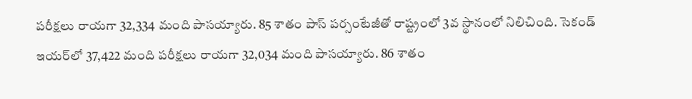పరీక్షలు రాయగా 32,334 మంది పాసయ్యారు. 85 శాతం పాస్ పర్సంటేజీతో రాష్ట్రంలో 3వ స్థానంలో నిలిచింది. సెకండ్ ఇయర్‌లో 37,422 మంది పరీక్షలు రాయగా 32,034 మంది పాసయ్యారు. 86 శాతం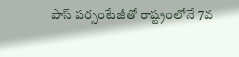పాస్ పర్సంటేజీతో రాష్ట్రంలోనే 7వ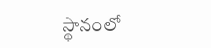స్థానంలో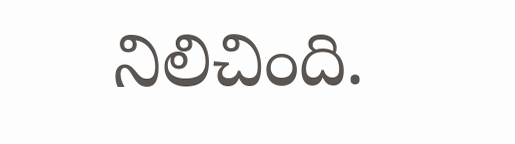నిలిచింది.